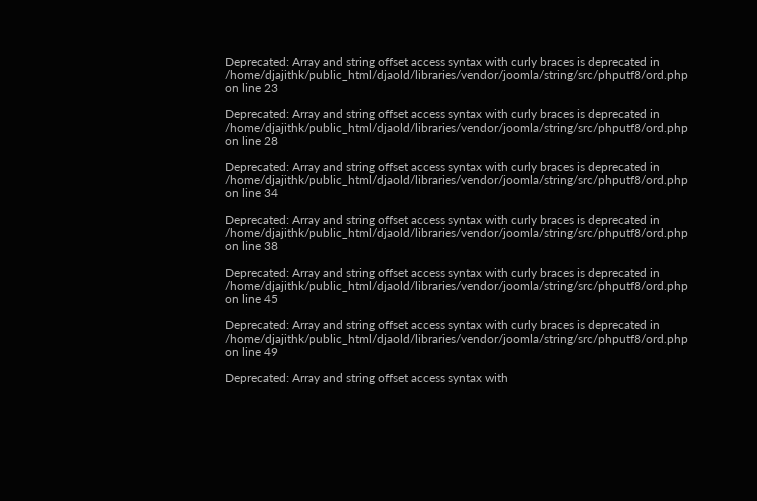Deprecated: Array and string offset access syntax with curly braces is deprecated in /home/djajithk/public_html/djaold/libraries/vendor/joomla/string/src/phputf8/ord.php on line 23

Deprecated: Array and string offset access syntax with curly braces is deprecated in /home/djajithk/public_html/djaold/libraries/vendor/joomla/string/src/phputf8/ord.php on line 28

Deprecated: Array and string offset access syntax with curly braces is deprecated in /home/djajithk/public_html/djaold/libraries/vendor/joomla/string/src/phputf8/ord.php on line 34

Deprecated: Array and string offset access syntax with curly braces is deprecated in /home/djajithk/public_html/djaold/libraries/vendor/joomla/string/src/phputf8/ord.php on line 38

Deprecated: Array and string offset access syntax with curly braces is deprecated in /home/djajithk/public_html/djaold/libraries/vendor/joomla/string/src/phputf8/ord.php on line 45

Deprecated: Array and string offset access syntax with curly braces is deprecated in /home/djajithk/public_html/djaold/libraries/vendor/joomla/string/src/phputf8/ord.php on line 49

Deprecated: Array and string offset access syntax with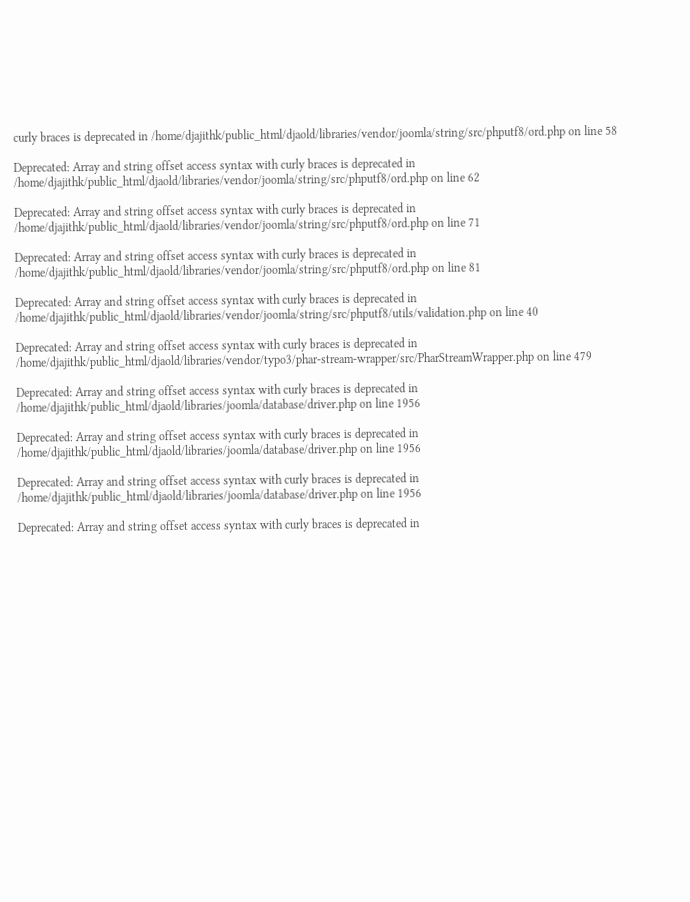curly braces is deprecated in /home/djajithk/public_html/djaold/libraries/vendor/joomla/string/src/phputf8/ord.php on line 58

Deprecated: Array and string offset access syntax with curly braces is deprecated in /home/djajithk/public_html/djaold/libraries/vendor/joomla/string/src/phputf8/ord.php on line 62

Deprecated: Array and string offset access syntax with curly braces is deprecated in /home/djajithk/public_html/djaold/libraries/vendor/joomla/string/src/phputf8/ord.php on line 71

Deprecated: Array and string offset access syntax with curly braces is deprecated in /home/djajithk/public_html/djaold/libraries/vendor/joomla/string/src/phputf8/ord.php on line 81

Deprecated: Array and string offset access syntax with curly braces is deprecated in /home/djajithk/public_html/djaold/libraries/vendor/joomla/string/src/phputf8/utils/validation.php on line 40

Deprecated: Array and string offset access syntax with curly braces is deprecated in /home/djajithk/public_html/djaold/libraries/vendor/typo3/phar-stream-wrapper/src/PharStreamWrapper.php on line 479

Deprecated: Array and string offset access syntax with curly braces is deprecated in /home/djajithk/public_html/djaold/libraries/joomla/database/driver.php on line 1956

Deprecated: Array and string offset access syntax with curly braces is deprecated in /home/djajithk/public_html/djaold/libraries/joomla/database/driver.php on line 1956

Deprecated: Array and string offset access syntax with curly braces is deprecated in /home/djajithk/public_html/djaold/libraries/joomla/database/driver.php on line 1956

Deprecated: Array and string offset access syntax with curly braces is deprecated in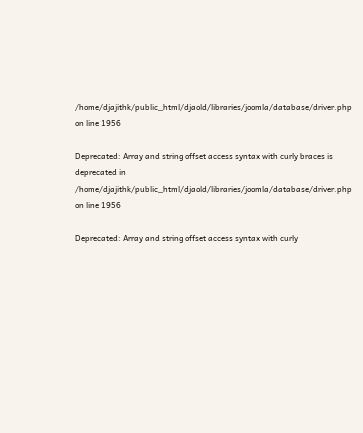/home/djajithk/public_html/djaold/libraries/joomla/database/driver.php on line 1956

Deprecated: Array and string offset access syntax with curly braces is deprecated in /home/djajithk/public_html/djaold/libraries/joomla/database/driver.php on line 1956

Deprecated: Array and string offset access syntax with curly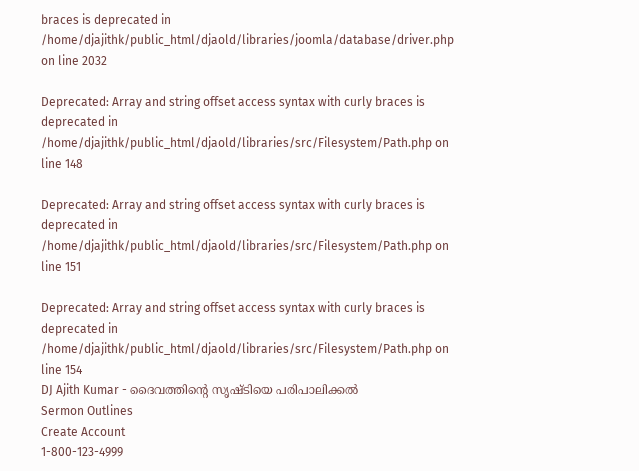braces is deprecated in /home/djajithk/public_html/djaold/libraries/joomla/database/driver.php on line 2032

Deprecated: Array and string offset access syntax with curly braces is deprecated in /home/djajithk/public_html/djaold/libraries/src/Filesystem/Path.php on line 148

Deprecated: Array and string offset access syntax with curly braces is deprecated in /home/djajithk/public_html/djaold/libraries/src/Filesystem/Path.php on line 151

Deprecated: Array and string offset access syntax with curly braces is deprecated in /home/djajithk/public_html/djaold/libraries/src/Filesystem/Path.php on line 154
DJ Ajith Kumar - ദൈവത്തിന്റെ സൃഷ്ടിയെ പരിപാലിക്കല്‍
Sermon Outlines
Create Account
1-800-123-4999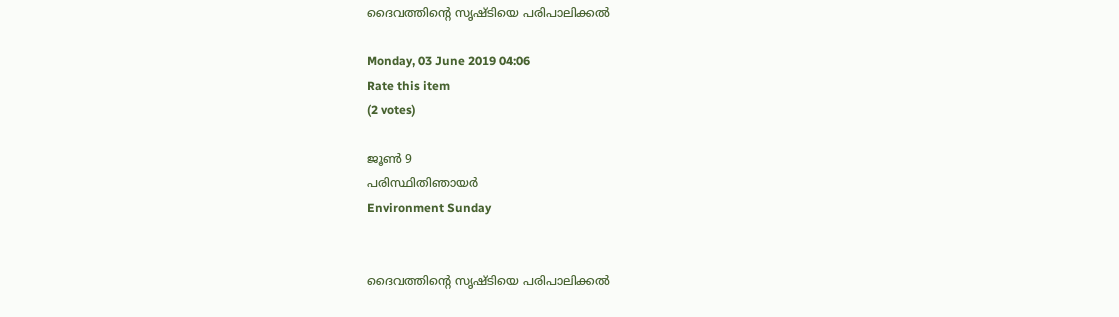ദൈവത്തിന്റെ സൃഷ്ടിയെ പരിപാലിക്കല്‍

Monday, 03 June 2019 04:06
Rate this item
(2 votes)

ജൂണ്‍ 9
പരിസ്ഥിതിഞായര്‍
Environment Sunday


ദൈവത്തിന്റെ സൃഷ്ടിയെ പരിപാലിക്കല്‍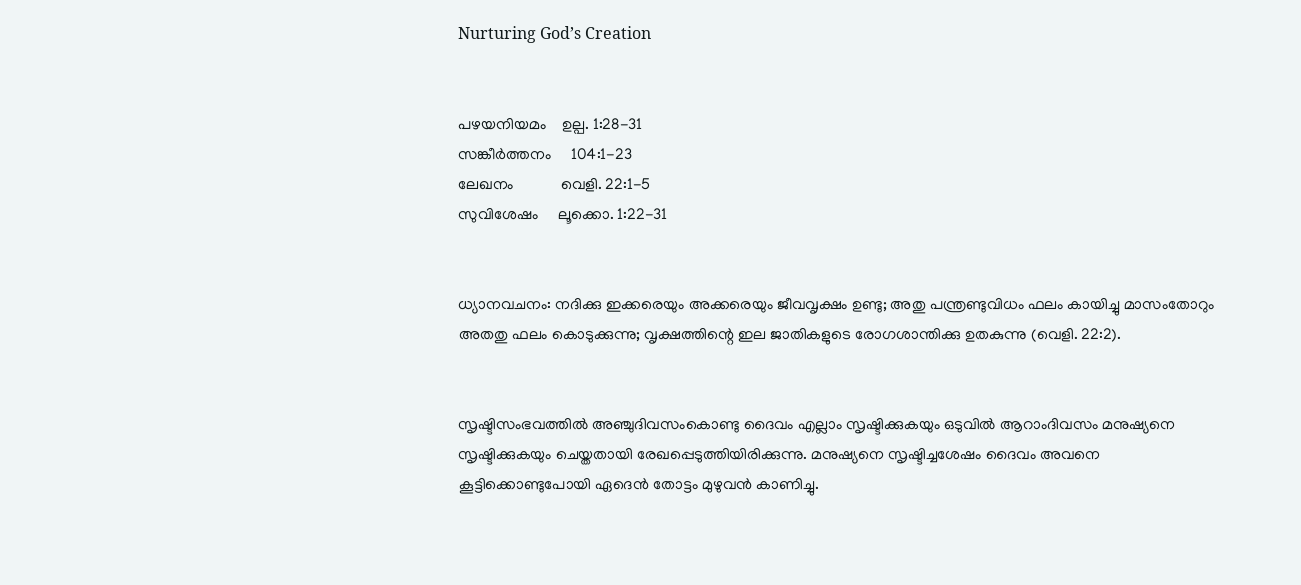Nurturing God’s Creation


പഴയനിയമം    ഉല്പ. 1:28-31
സങ്കീര്‍ത്തനം     104:1-23
ലേഖനം            വെളി. 22:1-5
സുവിശേഷം     ലൂക്കൊ. 1:22-31


ധ്യാനവചനം: നദിക്കു ഇക്കരെയും അക്കരെയും ജീവവൃക്ഷം ഉണ്ടു; അതു പന്ത്രണ്ടുവിധം ഫലം കായിച്ചു മാസംതോറും അതതു ഫലം കൊടുക്കുന്നു; വൃക്ഷത്തിന്റെ ഇല ജാതികളുടെ രോഗശാന്തിക്കു ഉതകുന്നു (വെളി. 22:2).


സൃഷ്ടിസംഭവത്തില്‍ അഞ്ചുദിവസംകൊണ്ടു ദൈവം എല്ലാം സൃഷ്ടിക്കുകയും ഒടുവില്‍ ആറാംദിവസം മനുഷ്യനെ സൃഷ്ടിക്കുകയും ചെയ്തതായി രേഖപ്പെടുത്തിയിരിക്കുന്നു. മനുഷ്യനെ സൃഷ്ടിച്ചശേഷം ദൈവം അവനെ കൂട്ടിക്കൊണ്ടുപോയി ഏദെന്‍ തോട്ടം മുഴുവന്‍ കാണിച്ചു.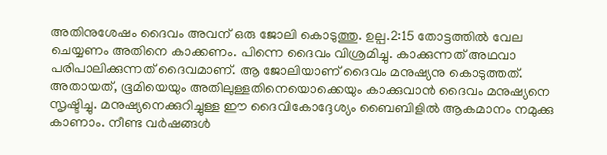അതിനുശേഷം ദൈവം അവന് ഒരു ജോലി കൊടുത്തു. ഉല്പ.2:15 തോട്ടത്തില്‍ വേല ചെയ്യണം അതിനെ കാക്കണം. പിന്നെ ദൈവം വിശ്രമിച്ചു. കാക്കുന്നത് അഥവാ പരിപാലിക്കുന്നത് ദൈവമാണ്. ആ ജോലിയാണ് ദൈവം മനുഷ്യനു കൊടുത്തത്. അതായത്, ഭൂമിയെയും അതിലുള്ളതിനെയൊക്കെയും കാക്കുവാന്‍ ദൈവം മനുഷ്യനെ സൃഷ്ടിച്ചു. മനുഷ്യനെക്കുറിച്ചുള്ള ഈ ദൈവികോദ്ദേശ്യം ബൈബിളില്‍ ആകമാനം നമുക്കു കാണാം. നീണ്ട വര്‍ഷങ്ങള്‍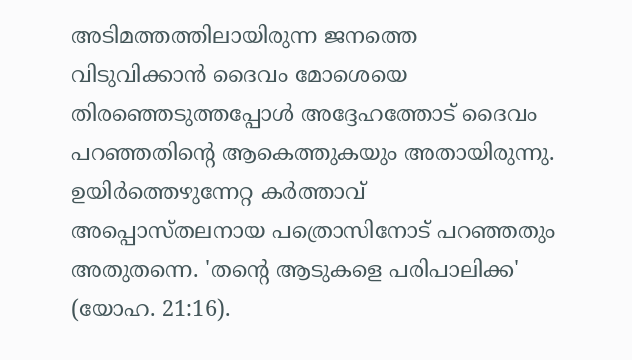അടിമത്തത്തിലായിരുന്ന ജനത്തെ വിടുവിക്കാന്‍ ദൈവം മോശെയെ തിരഞ്ഞെടുത്തപ്പോള്‍ അദ്ദേഹത്തോട് ദൈവം പറഞ്ഞതിന്റെ ആകെത്തുകയും അതായിരുന്നു. ഉയിര്‍ത്തെഴുന്നേറ്റ കര്‍ത്താവ് അപ്പൊസ്തലനായ പത്രൊസിനോട് പറഞ്ഞതും അതുതന്നെ. 'തന്റെ ആടുകളെ പരിപാലിക്ക' (യോഹ. 21:16).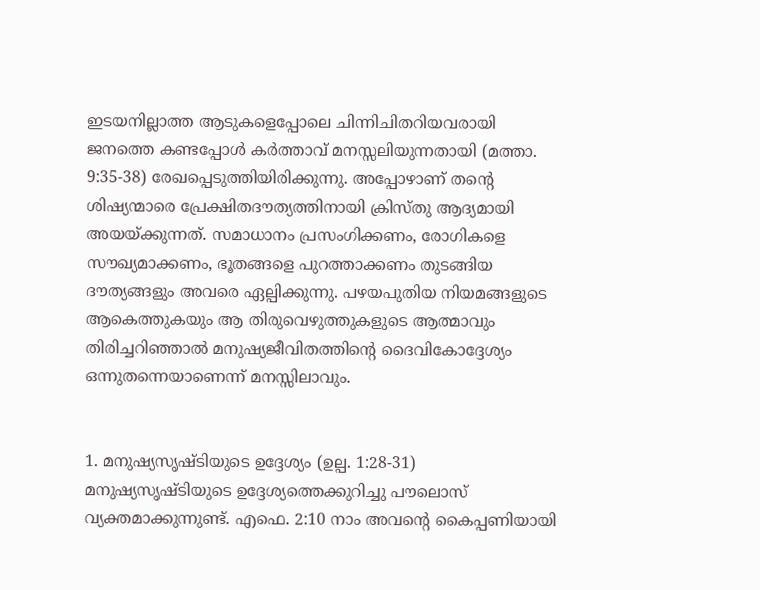ഇടയനില്ലാത്ത ആടുകളെപ്പോലെ ചിന്നിചിതറിയവരായി ജനത്തെ കണ്ടപ്പോള്‍ കര്‍ത്താവ് മനസ്സലിയുന്നതായി (മത്താ. 9:35-38) രേഖപ്പെടുത്തിയിരിക്കുന്നു. അപ്പോഴാണ് തന്റെ ശിഷ്യന്മാരെ പ്രേക്ഷിതദൗത്യത്തിനായി ക്രിസ്തു ആദ്യമായി അയയ്ക്കുന്നത്. സമാധാനം പ്രസംഗിക്കണം, രോഗികളെ സൗഖ്യമാക്കണം, ഭൂതങ്ങളെ പുറത്താക്കണം തുടങ്ങിയ ദൗത്യങ്ങളും അവരെ ഏല്പിക്കുന്നു. പഴയപുതിയ നിയമങ്ങളുടെ ആകെത്തുകയും ആ തിരുവെഴുത്തുകളുടെ ആത്മാവും തിരിച്ചറിഞ്ഞാല്‍ മനുഷ്യജീവിതത്തിന്റെ ദൈവികോദ്ദേശ്യം ഒന്നുതന്നെയാണെന്ന് മനസ്സിലാവും.


1. മനുഷ്യസൃഷ്ടിയുടെ ഉദ്ദേശ്യം (ഉല്പ. 1:28-31)
മനുഷ്യസൃഷ്ടിയുടെ ഉദ്ദേശ്യത്തെക്കുറിച്ചു പൗലൊസ് വ്യക്തമാക്കുന്നുണ്ട്. എഫെ. 2:10 നാം അവന്റെ കൈപ്പണിയായി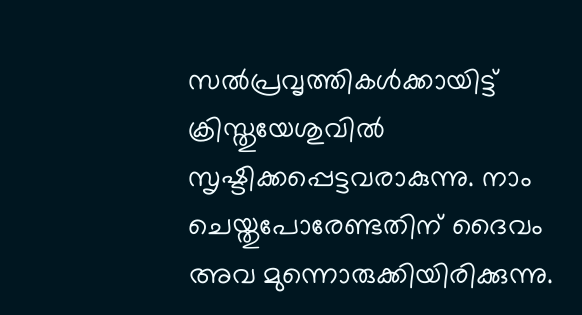സല്‍പ്രവൃത്തികള്‍ക്കായിട്ട് ക്രിസ്തുയേശുവില്‍ സൃഷ്ടിക്കപ്പെട്ടവരാകുന്നു. നാം ചെയ്തുപോരേണ്ടതിന് ദൈവം അവ മുന്നൊരുക്കിയിരിക്കുന്നു.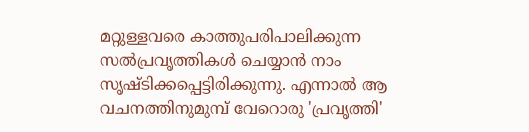മറ്റുള്ളവരെ കാത്തുപരിപാലിക്കുന്ന സല്‍പ്രവൃത്തികള്‍ ചെയ്യാന്‍ നാം സൃഷ്ടിക്കപ്പെട്ടിരിക്കുന്നു. എന്നാല്‍ ആ വചനത്തിനുമുമ്പ് വേറൊരു 'പ്രവൃത്തി'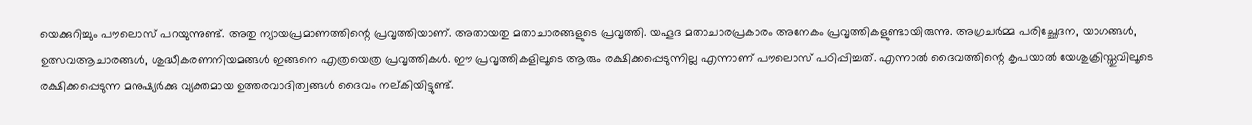യെക്കുറിച്ചും പൗലൊസ് പറയുന്നുണ്ട്. അതു ന്യായപ്രമാണത്തിന്റെ പ്രവൃത്തിയാണ്. അതായതു മതാചാരങ്ങളുടെ പ്രവൃത്തി. യഹൂദ മതാചാരപ്രകാരം അനേകം പ്രവൃത്തികളുണ്ടായിരുന്നു. അഗ്രചര്‍മ്മ പരിച്ഛേദന, യാഗങ്ങള്‍, ഉത്സവആചാരങ്ങള്‍, ശുദ്ധീകരണനിയമങ്ങള്‍ ഇങ്ങനെ എത്രയെത്ര പ്രവൃത്തികള്‍. ഈ പ്രവൃത്തികളിലൂടെ ആരും രക്ഷിക്കപ്പെടുന്നില്ല എന്നാണ് പൗലൊസ് പഠിപ്പിച്ചത്. എന്നാല്‍ ദൈവത്തിന്റെ കൃപയാല്‍ യേശുക്രിസ്തുവിലൂടെ രക്ഷിക്കപ്പെടുന്ന മനുഷ്യര്‍ക്കു വ്യക്തമായ ഉത്തരവാദിത്വങ്ങള്‍ ദൈവം നല്കിയിട്ടുണ്ട്.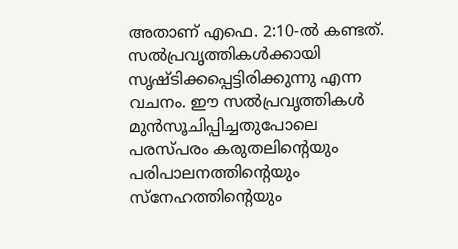അതാണ് എഫെ. 2:10-ല്‍ കണ്ടത്. സല്‍പ്രവൃത്തികള്‍ക്കായി സൃഷ്ടിക്കപ്പെട്ടിരിക്കുന്നു എന്ന വചനം. ഈ സല്‍പ്രവൃത്തികള്‍ മുന്‍സൂചിപ്പിച്ചതുപോലെ പരസ്പരം കരുതലിന്റെയും പരിപാലനത്തിന്റെയും സ്‌നേഹത്തിന്റെയും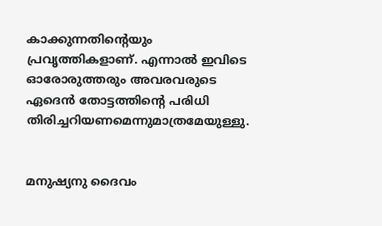കാക്കുന്നതിന്റെയും പ്രവൃത്തികളാണ്. എന്നാല്‍ ഇവിടെ ഓരോരുത്തരും അവരവരുടെ ഏദെന്‍ തോട്ടത്തിന്റെ പരിധി തിരിച്ചറിയണമെന്നുമാത്രമേയുള്ളു.


മനുഷ്യനു ദൈവം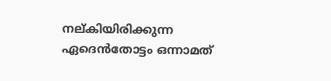നല്കിയിരിക്കുന്ന ഏദെന്‍തോട്ടം ഒന്നാമത്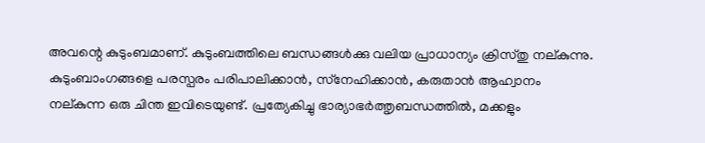അവന്റെ കുടുംബമാണ്. കുടുംബത്തിലെ ബന്ധങ്ങള്‍ക്കു വലിയ പ്രാധാന്യം ക്രിസ്തു നല്കുന്നു. കുടുംബാംഗങ്ങളെ പരസ്പരം പരിപാലിക്കാന്‍, സ്‌നേഹിക്കാന്‍, കരുതാന്‍ ആഹ്വാനം നല്കുന്ന ഒരു ചിന്ത ഇവിടെയുണ്ട്. പ്രത്യേകിച്ചു ഭാര്യാഭര്‍ത്തൃബന്ധത്തില്‍, മക്കളും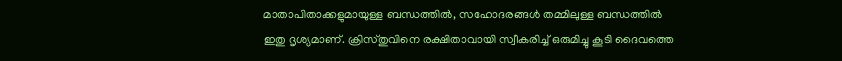മാതാപിതാക്കളുമായുള്ള ബന്ധത്തില്‍, സഹോദരങ്ങള്‍ തമ്മിലുള്ള ബന്ധത്തില്‍ ഇതു ദൃശ്യമാണ്. ക്രിസ്തുവിനെ രക്ഷിതാവായി സ്വീകരിച്ച് ഒരുമിച്ചു കൂടി ദൈവത്തെ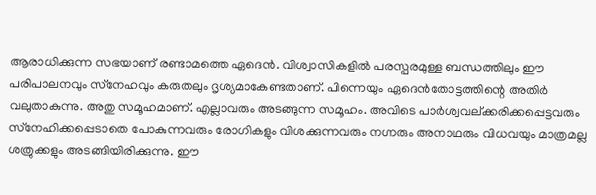ആരാധിക്കുന്ന സഭയാണ് രണ്ടാമത്തെ ഏദെന്‍. വിശ്വാസികളില്‍ പരസ്പരമുള്ള ബന്ധത്തിലും ഈ പരിപാലനവും സ്‌നേഹവും കരുതലും ദൃശ്യമാകേണ്ടതാണ്. പിന്നെയും ഏദെന്‍തോട്ടത്തിന്റെ അതിര്‍ വലുതാകുന്നു. അതു സമൂഹമാണ്. എല്ലാവരും അടങ്ങുന്ന സമൂഹം. അവിടെ പാര്‍ശ്വവല്ക്കരിക്കപ്പെട്ടവരും സ്‌നേഹിക്കപ്പെടാതെ പോകുന്നവരും രോഗികളും വിശക്കുന്നവരും നഗ്നരും അനാഥരും വിധവയും മാത്രമല്ല ശത്രുക്കളും അടങ്ങിയിരിക്കുന്നു. ഈ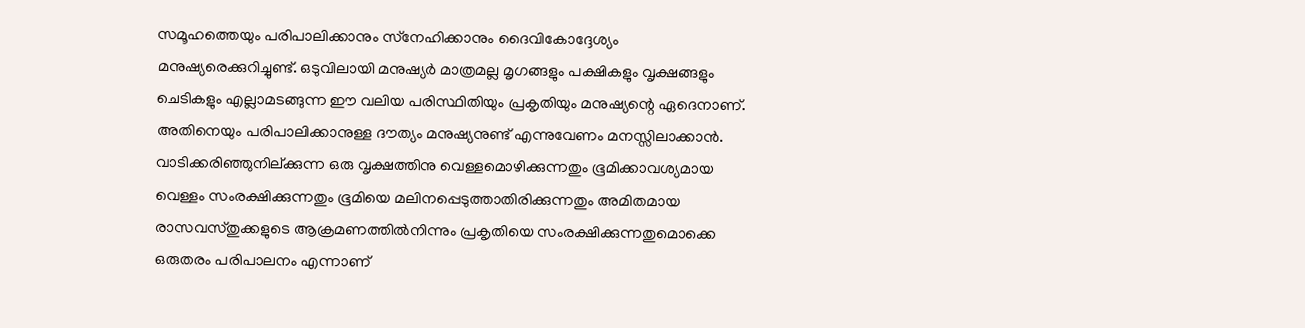സമൂഹത്തെയും പരിപാലിക്കാനും സ്‌നേഹിക്കാനും ദൈവികോദ്ദേശ്യം മനുഷ്യരെക്കുറിച്ചുണ്ട്. ഒടുവിലായി മനുഷ്യര്‍ മാത്രമല്ല മൃഗങ്ങളും പക്ഷികളും വൃക്ഷങ്ങളും ചെടികളും എല്ലാമടങ്ങുന്ന ഈ വലിയ പരിസ്ഥിതിയും പ്രകൃതിയും മനുഷ്യന്റെ ഏദെനാണ്. അതിനെയും പരിപാലിക്കാനുള്ള ദൗത്യം മനുഷ്യനുണ്ട് എന്നുവേണം മനസ്സിലാക്കാന്‍. വാടിക്കരിഞ്ഞുനില്ക്കുന്ന ഒരു വൃക്ഷത്തിനു വെള്ളമൊഴിക്കുന്നതും ഭൂമിക്കാവശ്യമായ വെള്ളം സംരക്ഷിക്കുന്നതും ഭൂമിയെ മലിനപ്പെടുത്താതിരിക്കുന്നതും അമിതമായ രാസവസ്തുക്കളുടെ ആക്രമണത്തില്‍നിന്നും പ്രകൃതിയെ സംരക്ഷിക്കുന്നതുമൊക്കെ ഒരുതരം പരിപാലനം എന്നാണ്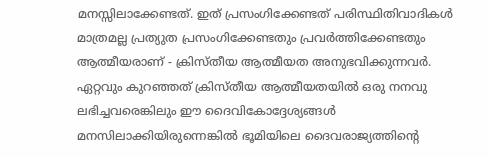മനസ്സിലാക്കേണ്ടത്. ഇത് പ്രസംഗിക്കേണ്ടത് പരിസ്ഥിതിവാദികള്‍ മാത്രമല്ല പ്രത്യുത പ്രസംഗിക്കേണ്ടതും പ്രവര്‍ത്തിക്കേണ്ടതും ആത്മീയരാണ് - ക്രിസ്തീയ ആത്മീയത അനുഭവിക്കുന്നവര്‍. ഏറ്റവും കുറഞ്ഞത് ക്രിസ്തീയ ആത്മീയതയില്‍ ഒരു നനവു ലഭിച്ചവരെങ്കിലും ഈ ദൈവികോദ്ദേശ്യങ്ങള്‍ മനസിലാക്കിയിരുന്നെങ്കില്‍ ഭൂമിയിലെ ദൈവരാജ്യത്തിന്റെ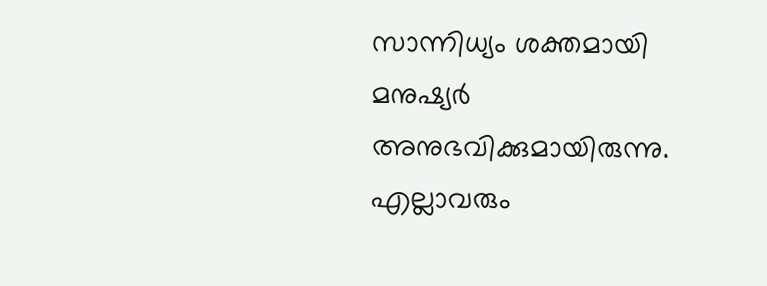സാന്നിധ്യം ശക്തമായി മനുഷ്യര്‍ അനുഭവിക്കുമായിരുന്നു. എല്ലാവരും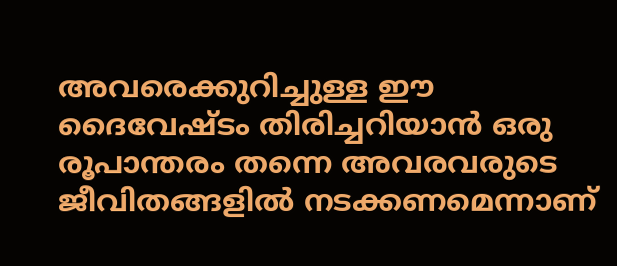അവരെക്കുറിച്ചുള്ള ഈ ദൈവേഷ്ടം തിരിച്ചറിയാന്‍ ഒരു രൂപാന്തരം തന്നെ അവരവരുടെ ജീവിതങ്ങളില്‍ നടക്കണമെന്നാണ്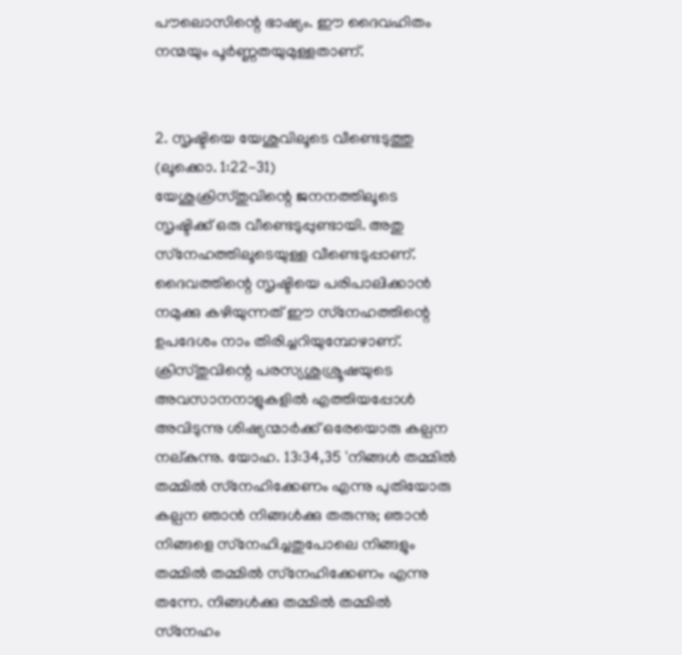പൗലൊസിന്റെ ഭാഷ്യം. ഈ ദൈവഹിതം നന്മയും പൂര്‍ണ്ണതയുമുള്ളതാണ്.


2. സൃഷ്ടിയെ യേശുവിലൂടെ വീണ്ടെടുത്തു (ലൂക്കൊ. 1:22-31)
യേശുക്രിസ്തുവിന്റെ ജനനത്തിലൂടെ സൃഷ്ടിക്ക് ഒരു വീണ്ടെടുപ്പുണ്ടായി. അതു സ്‌നേഹത്തിലൂടെയുള്ള വീണ്ടെടുപ്പാണ്. ദൈവത്തിന്റെ സൃഷ്ടിയെ പരിപാലിക്കാന്‍ നമുക്കു കഴിയുന്നത് ഈ സ്‌നേഹത്തിന്റെ ഉപദേശം നാം തിരിച്ചറിയുമ്പോഴാണ്. ക്രിസ്തുവിന്റെ പരസ്യശുശ്രൂഷയുടെ അവസാനനാളുകളില്‍ എത്തിയപ്പോള്‍ അവിടുന്നു ശിഷ്യന്മാര്‍ക്ക് ഒരേയൊരു കല്പന നല്കുന്നു. യോഹ. 13:34,35 'നിങ്ങള്‍ തമ്മില്‍ തമ്മില്‍ സ്‌നേഹിക്കേണം എന്നു പുതിയോരു കല്പന ഞാന്‍ നിങ്ങള്‍ക്കു തരുന്നു; ഞാന്‍ നിങ്ങളെ സ്‌നേഹിച്ചതുപോലെ നിങ്ങളും തമ്മില്‍ തമ്മില്‍ സ്‌നേഹിക്കേണം എന്നു തന്നേ. നിങ്ങള്‍ക്കു തമ്മില്‍ തമ്മില്‍ സ്‌നേഹം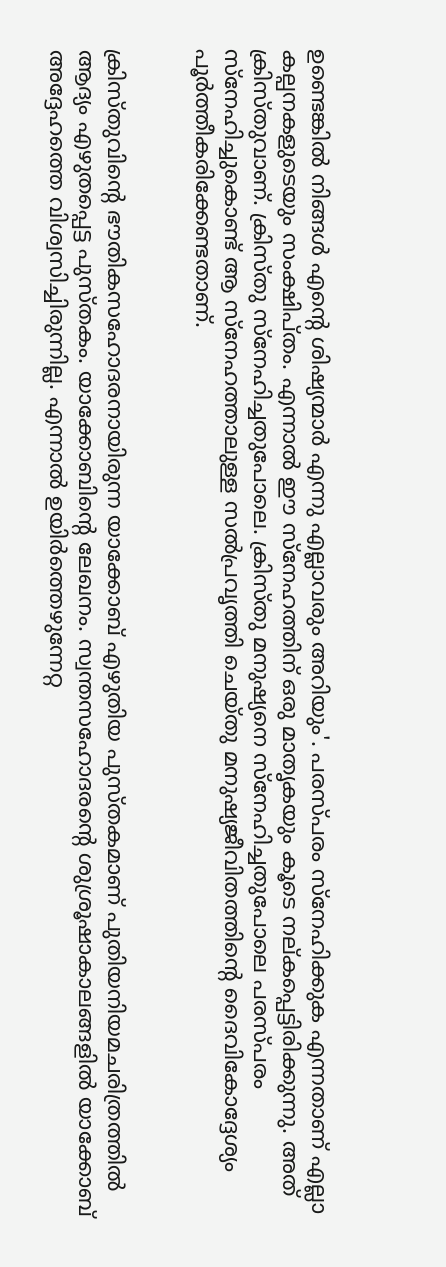ഉണ്ടെങ്കില്‍ നിങ്ങള്‍ എന്റെ ശിഷ്യന്മാര്‍ എന്നു എല്ലാവരും അറിയും'. പരസ്പരം സ്‌നേഹിക്കുക എന്നതാണ് എല്ലാ കല്പനകളുടെയും സംക്ഷിപ്തം. എന്നാല്‍ ഈ സ്‌നേഹത്തിന് ഒരു മാതൃകയും കൂടെ നല്കപ്പെട്ടിരിക്കുന്നു. അത് ക്രിസ്തുവാണ്. ക്രിസ്തു സ്‌നേഹിച്ചതുപോലെ. ക്രിസ്തു മനുഷ്യനെ സ്‌നേഹിച്ചതുപോലെ പരസ്പരം സ്‌നേഹിച്ചുകൊണ്ട് ആ സ്‌നേഹത്താലുള്ള സല്‍പ്രവൃത്തി ചെയ്തു മനുഷ്യജീവിതത്തിന്റെ ദൈവികോദ്ദേശ്യം പൂര്‍ത്തീകരിക്കേണ്ടതാണ്.


ക്രിസ്തുവിന്റെ ഭൗതികസഹോദരനായിരുന്ന യാക്കോബ് എഴുതിയ പുസ്തകമാണ് പുതിയനിയമചരിത്രത്തില്‍ ആദ്യം എഴുതപ്പെട്ട പുസ്തകം. യാക്കോബിന്റെ ലേഖനം. സ്വന്തസഹോദരന്റെ ശുശ്രൂഷാകാലങ്ങളില്‍ യാക്കോബ് അദ്ദേഹത്തെ വിശ്വസിച്ചിരുന്നില്ല. എന്നാല്‍ ഉയിര്‍ത്തെഴുന്നേറ്റ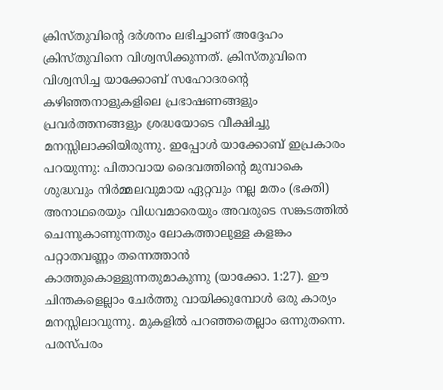ക്രിസ്തുവിന്റെ ദര്‍ശനം ലഭിച്ചാണ് അദ്ദേഹം ക്രിസ്തുവിനെ വിശ്വസിക്കുന്നത്. ക്രിസ്തുവിനെ വിശ്വസിച്ച യാക്കോബ് സഹോദരന്റെ കഴിഞ്ഞനാളുകളിലെ പ്രഭാഷണങ്ങളും പ്രവര്‍ത്തനങ്ങളും ശ്രദ്ധയോടെ വീക്ഷിച്ചു മനസ്സിലാക്കിയിരുന്നു. ഇപ്പോള്‍ യാക്കോബ് ഇപ്രകാരം പറയുന്നു: പിതാവായ ദൈവത്തിന്റെ മുമ്പാകെ ശുദ്ധവും നിര്‍മ്മലവുമായ ഏറ്റവും നല്ല മതം (ഭക്തി) അനാഥരെയും വിധവമാരെയും അവരുടെ സങ്കടത്തില്‍ ചെന്നുകാണുന്നതും ലോകത്താലുള്ള കളങ്കം പറ്റാതവണ്ണം തന്നെത്താന്‍ കാത്തുകൊള്ളുന്നതുമാകുന്നു (യാക്കോ. 1:27). ഈ ചിന്തകളെല്ലാം ചേര്‍ത്തു വായിക്കുമ്പോള്‍ ഒരു കാര്യം മനസ്സിലാവുന്നു. മുകളില്‍ പറഞ്ഞതെല്ലാം ഒന്നുതന്നെ. പരസ്പരം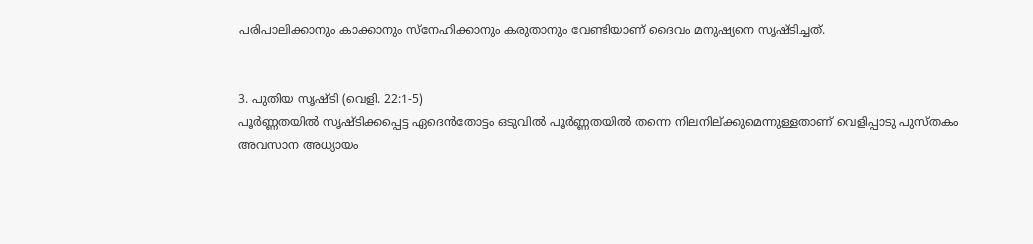പരിപാലിക്കാനും കാക്കാനും സ്‌നേഹിക്കാനും കരുതാനും വേണ്ടിയാണ് ദൈവം മനുഷ്യനെ സൃഷ്ടിച്ചത്.


3. പുതിയ സൃഷ്ടി (വെളി. 22:1-5)
പൂര്‍ണ്ണതയില്‍ സൃഷ്ടിക്കപ്പെട്ട ഏദെന്‍തോട്ടം ഒടുവില്‍ പൂര്‍ണ്ണതയില്‍ തന്നെ നിലനില്ക്കുമെന്നുള്ളതാണ് വെളിപ്പാടു പുസ്തകം അവസാന അധ്യായം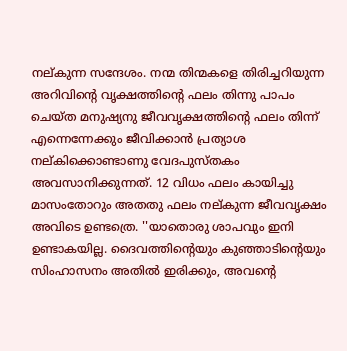നല്കുന്ന സന്ദേശം. നന്മ തിന്മകളെ തിരിച്ചറിയുന്ന അറിവിന്റെ വൃക്ഷത്തിന്റെ ഫലം തിന്നു പാപം ചെയ്ത മനുഷ്യനു ജീവവൃക്ഷത്തിന്റെ ഫലം തിന്ന് എന്നെന്നേക്കും ജീവിക്കാന്‍ പ്രത്യാശ നല്കിക്കൊണ്ടാണു വേദപുസ്തകം അവസാനിക്കുന്നത്. 12 വിധം ഫലം കായിച്ചു മാസംതോറും അതതു ഫലം നല്കുന്ന ജീവവൃക്ഷം അവിടെ ഉണ്ടത്രെ. ''യാതൊരു ശാപവും ഇനി ഉണ്ടാകയില്ല. ദൈവത്തിന്റെയും കുഞ്ഞാടിന്റെയും സിംഹാസനം അതില്‍ ഇരിക്കും, അവന്റെ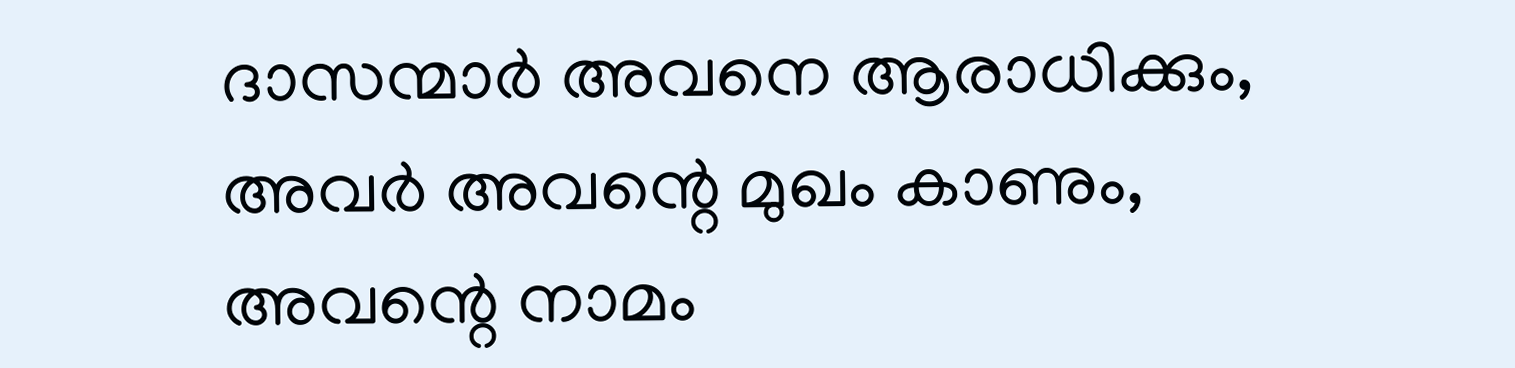ദാസന്മാര്‍ അവനെ ആരാധിക്കും, അവര്‍ അവന്റെ മുഖം കാണും, അവന്റെ നാമം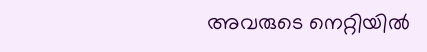അവരുടെ നെറ്റിയില്‍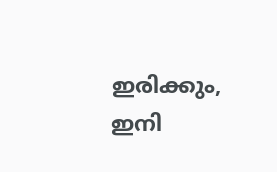ഇരിക്കും, ഇനി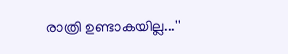രാത്രി ഉണ്ടാകയില്ല...''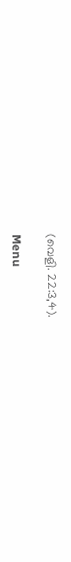(വെളി. 22:3,4).

Menu